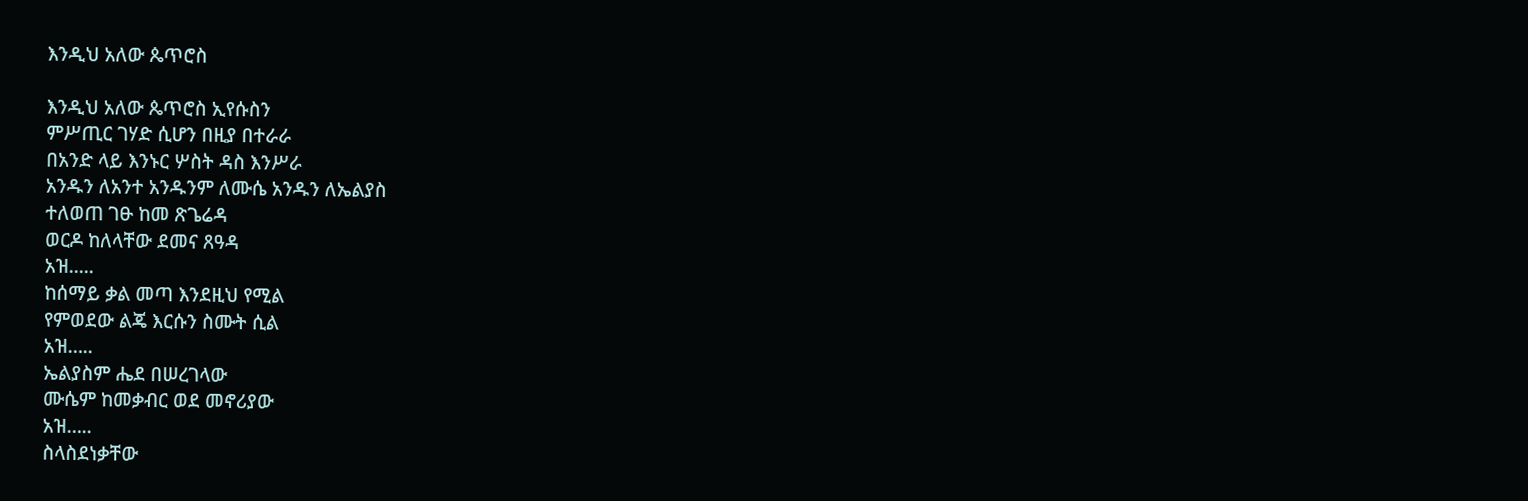እንዲህ አለው ጴጥሮስ

እንዲህ አለው ጴጥሮስ ኢየሱስን
ምሥጢር ገሃድ ሲሆን በዚያ በተራራ
በአንድ ላይ እንኑር ሦስት ዳስ እንሥራ
አንዱን ለአንተ አንዱንም ለሙሴ አንዱን ለኤልያስ
ተለወጠ ገፁ ከመ ጽጌሬዳ
ወርዶ ከለላቸው ደመና ጸዓዳ
አዝ.....
ከሰማይ ቃል መጣ እንደዚህ የሚል
የምወደው ልጄ እርሱን ስሙት ሲል
አዝ…..
ኤልያስም ሔደ በሠረገላው
ሙሴም ከመቃብር ወደ መኖሪያው
አዝ…..
ስላስደነቃቸው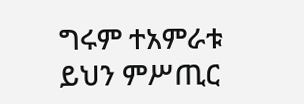ግሩም ተአምራቱ
ይህን ምሥጢር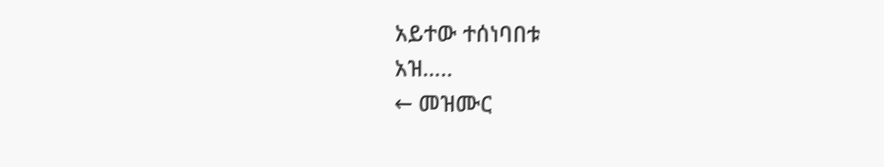አይተው ተሰነባበቱ
አዝ…..
← መዝሙር